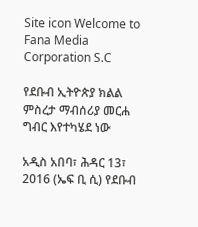Site icon Welcome to Fana Media Corporation S.C

የደቡብ ኢትዮጵያ ክልል ምስረታ ማብሰሪያ መርሐ ግብር እየተካሄደ ነው

አዲስ አበባ፣ ሕዳር 13፣ 2016 (ኤፍ ቢ ሲ) የደቡብ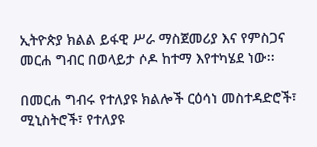ኢትዮጵያ ክልል ይፋዊ ሥራ ማስጀመሪያ እና የምስጋና መርሐ ግብር በወላይታ ሶዶ ከተማ እየተካሄደ ነው፡፡

በመርሐ ግብሩ የተለያዩ ክልሎች ርዕሳነ መስተዳድሮች፣ ሚኒስትሮች፣ የተለያዩ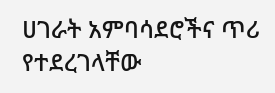ሀገራት አምባሳደሮችና ጥሪ የተደረገላቸው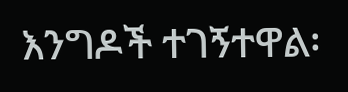እንግዶች ተገኝተዋል፡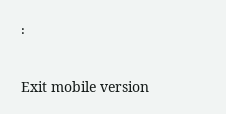፡

Exit mobile version